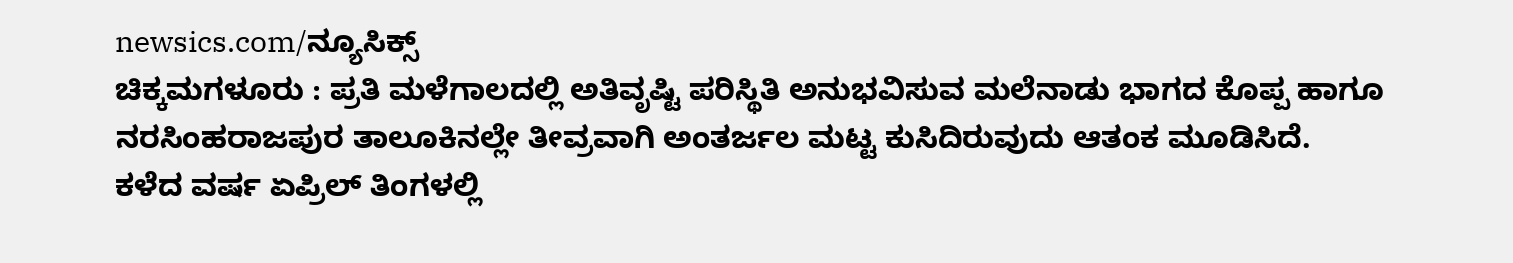newsics.com/ನ್ಯೂಸಿಕ್ಸ್
ಚಿಕ್ಕಮಗಳೂರು : ಪ್ರತಿ ಮಳೆಗಾಲದಲ್ಲಿ ಅತಿವೃಷ್ಟಿ ಪರಿಸ್ಥಿತಿ ಅನುಭವಿಸುವ ಮಲೆನಾಡು ಭಾಗದ ಕೊಪ್ಪ ಹಾಗೂ ನರಸಿಂಹರಾಜಪುರ ತಾಲೂಕಿನಲ್ಲೇ ತೀವ್ರವಾಗಿ ಅಂತರ್ಜಲ ಮಟ್ಟ ಕುಸಿದಿರುವುದು ಆತಂಕ ಮೂಡಿಸಿದೆ.
ಕಳೆದ ವರ್ಷ ಏಪ್ರಿಲ್ ತಿಂಗಳಲ್ಲಿ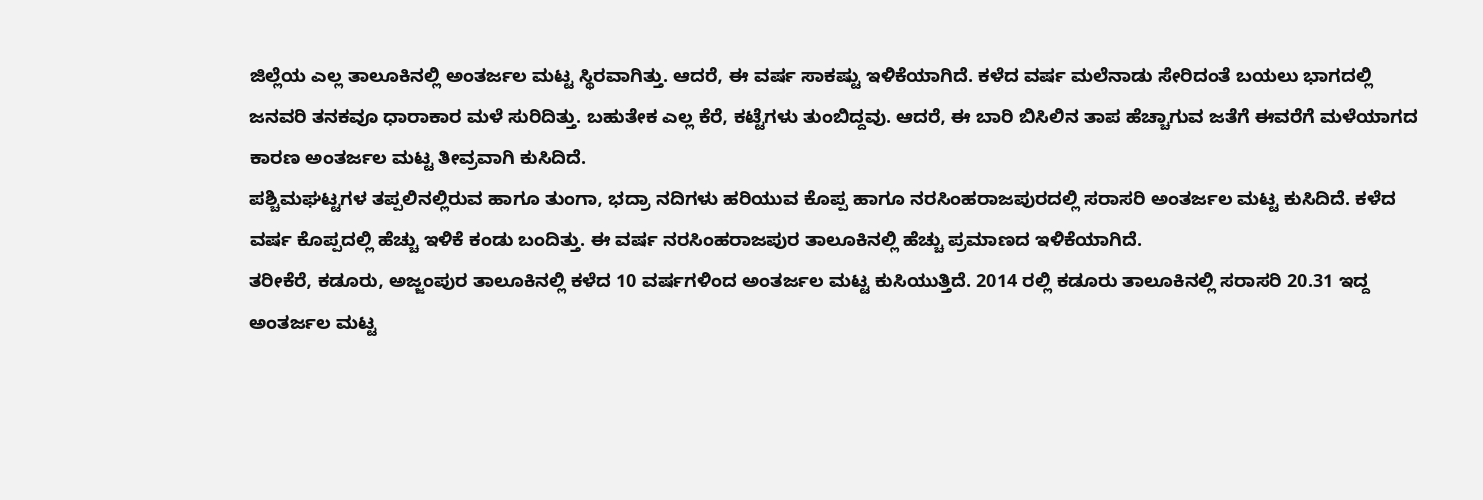ಜಿಲ್ಲೆಯ ಎಲ್ಲ ತಾಲೂಕಿನಲ್ಲಿ ಅಂತರ್ಜಲ ಮಟ್ಟ ಸ್ಥಿರವಾಗಿತ್ತು. ಆದರೆ, ಈ ವರ್ಷ ಸಾಕಷ್ಟು ಇಳಿಕೆಯಾಗಿದೆ. ಕಳೆದ ವರ್ಷ ಮಲೆನಾಡು ಸೇರಿದಂತೆ ಬಯಲು ಭಾಗದಲ್ಲಿ ಜನವರಿ ತನಕವೂ ಧಾರಾಕಾರ ಮಳೆ ಸುರಿದಿತ್ತು. ಬಹುತೇಕ ಎಲ್ಲ ಕೆರೆ, ಕಟ್ಟೆಗಳು ತುಂಬಿದ್ದವು. ಆದರೆ, ಈ ಬಾರಿ ಬಿಸಿಲಿನ ತಾಪ ಹೆಚ್ಚಾಗುವ ಜತೆಗೆ ಈವರೆಗೆ ಮಳೆಯಾಗದ ಕಾರಣ ಅಂತರ್ಜಲ ಮಟ್ಟ ತೀವ್ರವಾಗಿ ಕುಸಿದಿದೆ.
ಪಶ್ಚಿಮಘಟ್ಟಗಳ ತಪ್ಪಲಿನಲ್ಲಿರುವ ಹಾಗೂ ತುಂಗಾ, ಭದ್ರಾ ನದಿಗಳು ಹರಿಯುವ ಕೊಪ್ಪ ಹಾಗೂ ನರಸಿಂಹರಾಜಪುರದಲ್ಲಿ ಸರಾಸರಿ ಅಂತರ್ಜಲ ಮಟ್ಟ ಕುಸಿದಿದೆ. ಕಳೆದ ವರ್ಷ ಕೊಪ್ಪದಲ್ಲಿ ಹೆಚ್ಚು ಇಳಿಕೆ ಕಂಡು ಬಂದಿತ್ತು. ಈ ವರ್ಷ ನರಸಿಂಹರಾಜಪುರ ತಾಲೂಕಿನಲ್ಲಿ ಹೆಚ್ಚು ಪ್ರಮಾಣದ ಇಳಿಕೆಯಾಗಿದೆ.
ತರೀಕೆರೆ, ಕಡೂರು, ಅಜ್ಜಂಪುರ ತಾಲೂಕಿನಲ್ಲಿ ಕಳೆದ 10 ವರ್ಷಗಳಿಂದ ಅಂತರ್ಜಲ ಮಟ್ಟ ಕುಸಿಯುತ್ತಿದೆ. 2014 ರಲ್ಲಿ ಕಡೂರು ತಾಲೂಕಿನಲ್ಲಿ ಸರಾಸರಿ 20.31 ಇದ್ದ ಅಂತರ್ಜಲ ಮಟ್ಟ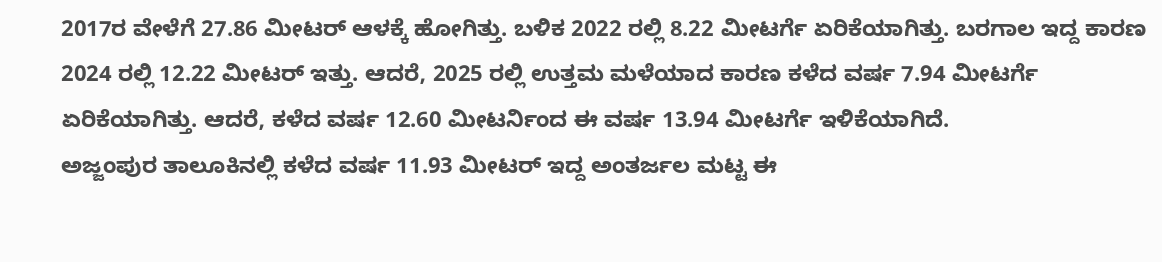2017ರ ವೇಳೆಗೆ 27.86 ಮೀಟರ್ ಆಳಕ್ಕೆ ಹೋಗಿತ್ತು. ಬಳಿಕ 2022 ರಲ್ಲಿ 8.22 ಮೀಟರ್ಗೆ ಏರಿಕೆಯಾಗಿತ್ತು. ಬರಗಾಲ ಇದ್ದ ಕಾರಣ 2024 ರಲ್ಲಿ 12.22 ಮೀಟರ್ ಇತ್ತು. ಆದರೆ, 2025 ರಲ್ಲಿ ಉತ್ತಮ ಮಳೆಯಾದ ಕಾರಣ ಕಳೆದ ವರ್ಷ 7.94 ಮೀಟರ್ಗೆ ಏರಿಕೆಯಾಗಿತ್ತು. ಆದರೆ, ಕಳೆದ ವರ್ಷ 12.60 ಮೀಟರ್ನಿಂದ ಈ ವರ್ಷ 13.94 ಮೀಟರ್ಗೆ ಇಳಿಕೆಯಾಗಿದೆ.
ಅಜ್ಜಂಪುರ ತಾಲೂಕಿನಲ್ಲಿ ಕಳೆದ ವರ್ಷ 11.93 ಮೀಟರ್ ಇದ್ದ ಅಂತರ್ಜಲ ಮಟ್ಟ ಈ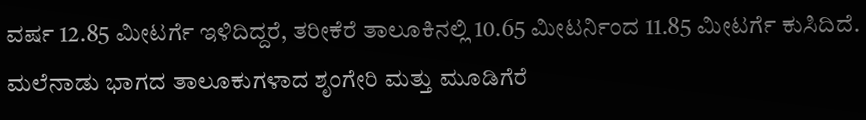ವರ್ಷ 12.85 ಮೀಟರ್ಗೆ ಇಳಿದಿದ್ದರೆ, ತರೀಕೆರೆ ತಾಲೂಕಿನಲ್ಲಿ 10.65 ಮೀಟರ್ನಿಂದ 11.85 ಮೀಟರ್ಗೆ ಕುಸಿದಿದೆ.
ಮಲೆನಾಡು ಭಾಗದ ತಾಲೂಕುಗಳಾದ ಶೃಂಗೇರಿ ಮತ್ತು ಮೂಡಿಗೆರೆ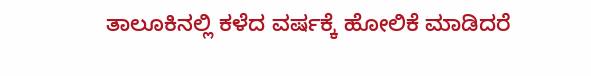ತಾಲೂಕಿನಲ್ಲಿ ಕಳೆದ ವರ್ಷಕ್ಕೆ ಹೋಲಿಕೆ ಮಾಡಿದರೆ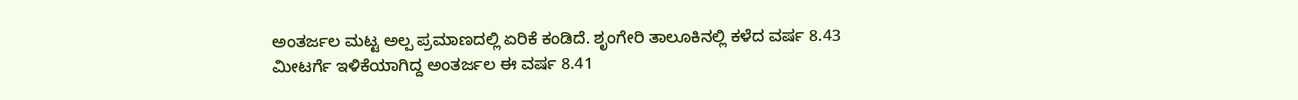ಅಂತರ್ಜಲ ಮಟ್ಟ ಅಲ್ಪ ಪ್ರಮಾಣದಲ್ಲಿ ಏರಿಕೆ ಕಂಡಿದೆ. ಶೃಂಗೇರಿ ತಾಲೂಕಿನಲ್ಲಿ ಕಳೆದ ವರ್ಷ 8.43 ಮೀಟರ್ಗೆ ಇಳಿಕೆಯಾಗಿದ್ದ ಅಂತರ್ಜಲ ಈ ವರ್ಷ 8.41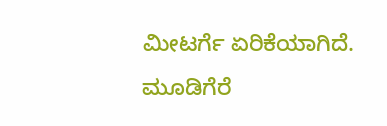ಮೀಟರ್ಗೆ ಏರಿಕೆಯಾಗಿದೆ. ಮೂಡಿಗೆರೆ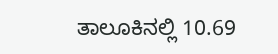ತಾಲೂಕಿನಲ್ಲಿ 10.69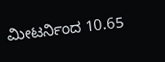ಮೀಟರ್ನಿಂದ 10.65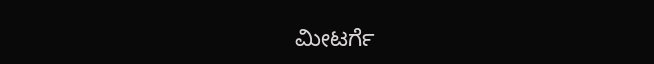ಮೀಟರ್ಗೆ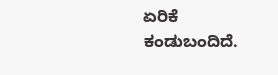ಏರಿಕೆ ಕಂಡುಬಂದಿದೆ.